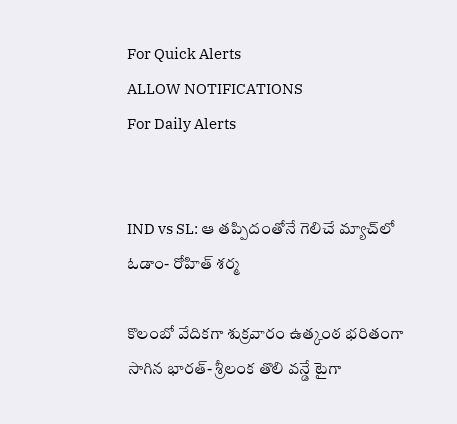For Quick Alerts
ALLOW NOTIFICATIONS
For Daily Alerts


IND vs SL: ఆ తప్పిదంతోనే గెలిచే మ్యాచ్‌లో ఓడాం- రోహిత్ శర్మ

కొలంబో వేదికగా శుక్రవారం ఉత్కంఠ భరితంగా సాగిన భారత్- శ్రీలంక తొలి వన్డే టైగా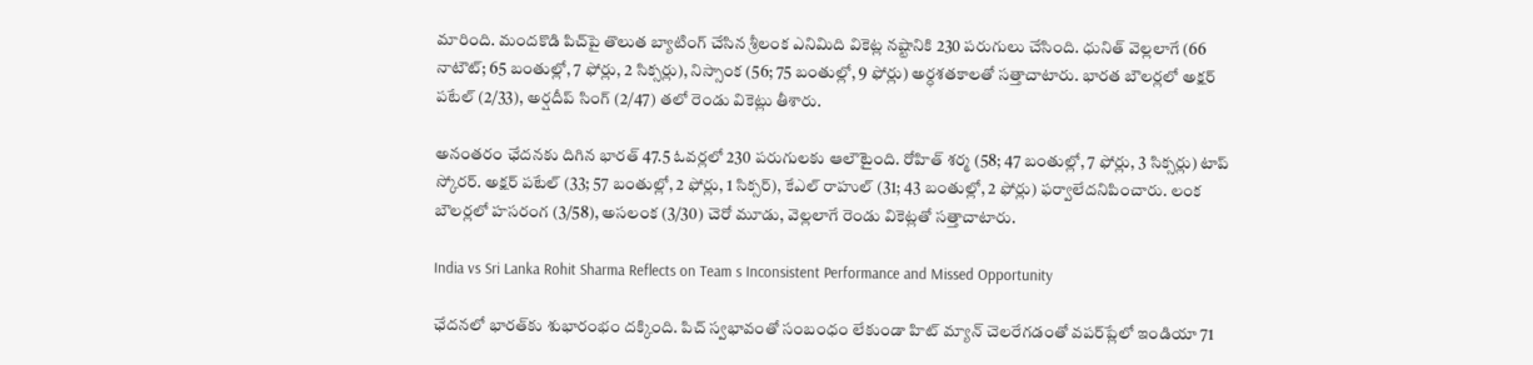మారింది. మందకొడి పిచ్‌పై తొలుత బ్యాటింగ్ చేసిన శ్రీలంక ఎనిమిది వికెట్ల నష్టానికి 230 పరుగులు చేసింది. ధునిత్ వెల్లలాగే (66 నాటౌట్; 65 బంతుల్లో, 7 ఫోర్లు, 2 సిక్సర్లు), నిస్సాంక (56; 75 బంతుల్లో, 9 ఫోర్లు) అర్ధశతకాలతో సత్తాచాటారు. భారత బౌలర్లలో అక్షర్ పటేల్ (2/33), అర్షదీప్ సింగ్ (2/47) తలో రెండు వికెట్లు తీశారు.

అనంతరం ఛేదనకు దిగిన భారత్‌ 47.5 ఓవర్లలో 230 పరుగులకు ఆలౌటైంది. రోహిత్ శర్మ (58; 47 బంతుల్లో, 7 ఫోర్లు, 3 సిక్సర్లు) టాప్ స్కోరర్. అక్షర్ పటేల్ (33; 57 బంతుల్లో, 2 ఫోర్లు, 1 సిక్సర్), కేఎల్ రాహుల్ (31; 43 బంతుల్లో, 2 ఫోర్లు) ఫర్వాలేదనిపించారు. లంక బౌలర్లలో హసరంగ (3/58), అసలంక (3/30) చెరో మూడు, వెల్లలాగే రెండు వికెట్లతో సత్తాచాటారు.

India vs Sri Lanka Rohit Sharma Reflects on Team s Inconsistent Performance and Missed Opportunity

ఛేదనలో భారత్‌‌కు శుభారంభం దక్కింది. పిచ్ స్వభావంతో సంబంధం లేకుండా హిట్ మ్యాన్ చెలరేగడంతో వపర్‌ప్లేలో ఇండియా 71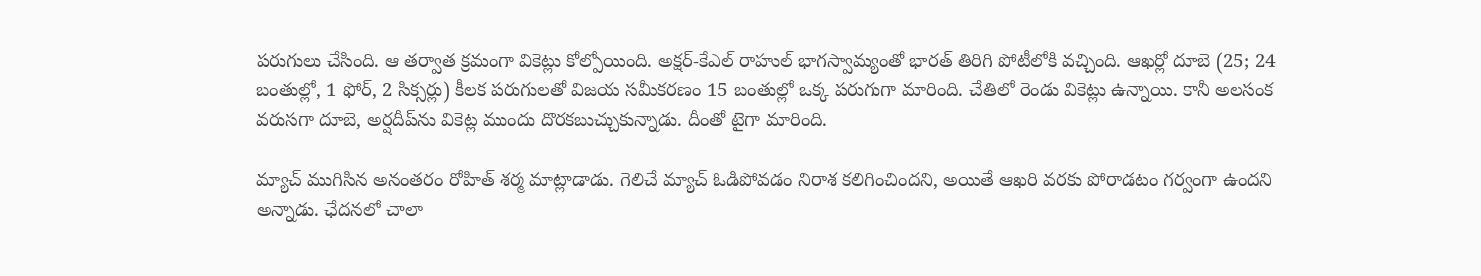పరుగులు చేసింది. ఆ తర్వాత క్రమంగా వికెట్లు కోల్పోయింది. అక్షర్-కేఎల్ రాహుల్ భాగస్వామ్యంతో భారత్ తిరిగి పోటీలోకి వచ్చింది. ఆఖర్లో దూబె (25; 24 బంతుల్లో, 1 ఫోర్, 2 సిక్సర్లు) కీలక పరుగులతో విజయ సమీకరణం 15 బంతుల్లో ఒక్క పరుగుగా మారింది. చేతిలో రెండు వికెట్లు ఉన్నాయి. కానీ అలసంక వరుసగా దూబె, అర్షదీప్‌ను వికెట్ల ముందు దొరకబుచ్చుకున్నాడు. దీంతో టైగా మారింది.

మ్యాచ్ ముగిసిన అనంతరం రోహిత్ శర్మ మాట్లాడాడు. గెలిచే మ్యాచ్ ఓడిపోవడం నిరాశ కలిగించిందని, అయితే ఆఖరి వరకు పోరాడటం గర్వంగా ఉందని అన్నాడు. ఛేదనలో చాలా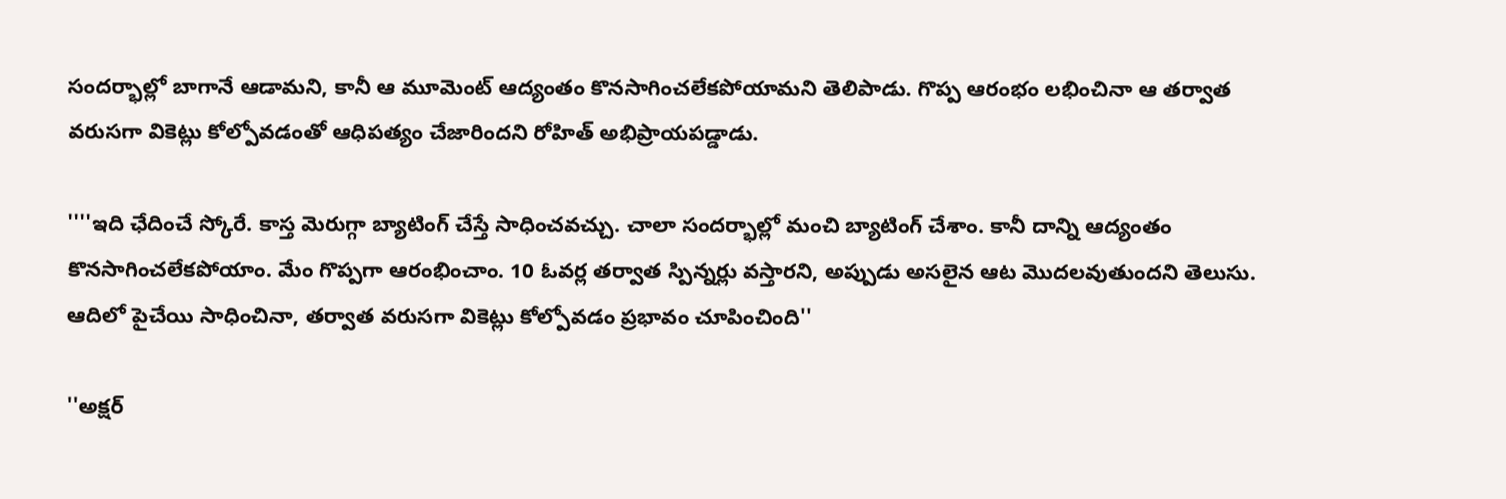సందర్భాల్లో బాగానే ఆడామని, కానీ ఆ మూమెంట్ ఆద్యంతం కొనసాగించలేకపోయామని తెలిపాడు. గొప్ప ఆరంభం లభించినా ఆ తర్వాత వరుసగా వికెట్లు కోల్పోవడంతో ఆధిపత్యం చేజారిందని రోహిత్ అభిప్రాయపడ్డాడు.

''''ఇది ఛేదించే స్కోరే. కాస్త మెరుగ్గా బ్యాటింగ్ చేస్తే సాధించవచ్చు. చాలా సందర్భాల్లో మంచి బ్యాటింగ్ చేశాం. కానీ దాన్ని ఆద్యంతం కొనసాగించలేకపోయాం. మేం గొప్పగా ఆరంభించాం. 10 ఓవర్ల తర్వాత స్పిన్నర్లు వస్తారని, అప్పుడు అసలైన ఆట మొదలవుతుందని తెలుసు. ఆదిలో పైచేయి సాధించినా, తర్వాత వరుసగా వికెట్లు కోల్పోవడం ప్రభావం చూపించింది''

''అక్షర్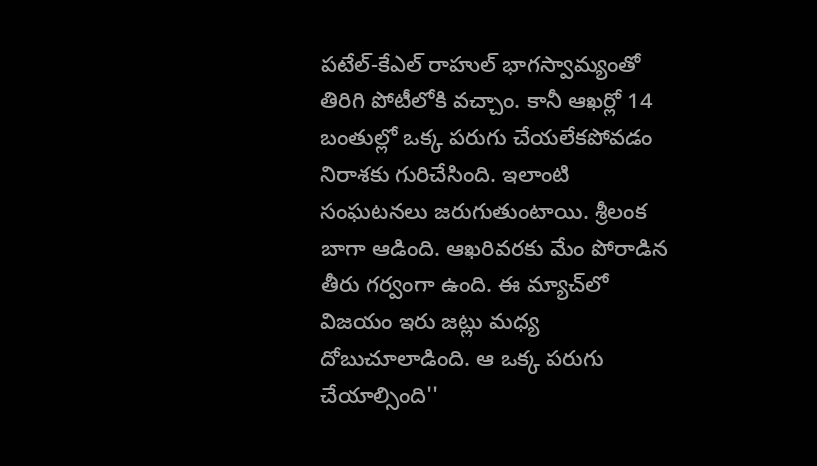పటేల్-కేఎల్ రాహుల్ భాగస్వామ్యంతో తిరిగి పోటీలోకి వచ్చాం. కానీ ఆఖర్లో 14 బంతుల్లో ఒక్క పరుగు చేయలేకపోవడం నిరాశకు గురిచేసింది. ఇలాంటి సంఘటనలు జరుగుతుంటాయి. శ్రీలంక బాగా ఆడింది. ఆఖరివరకు మేం పోరాడిన తీరు గర్వంగా ఉంది. ఈ మ్యాచ్‌లో విజయం ఇరు జట్లు మధ్య దోబుచూలాడింది. ఆ ఒక్క పరుగు చేయాల్సింది''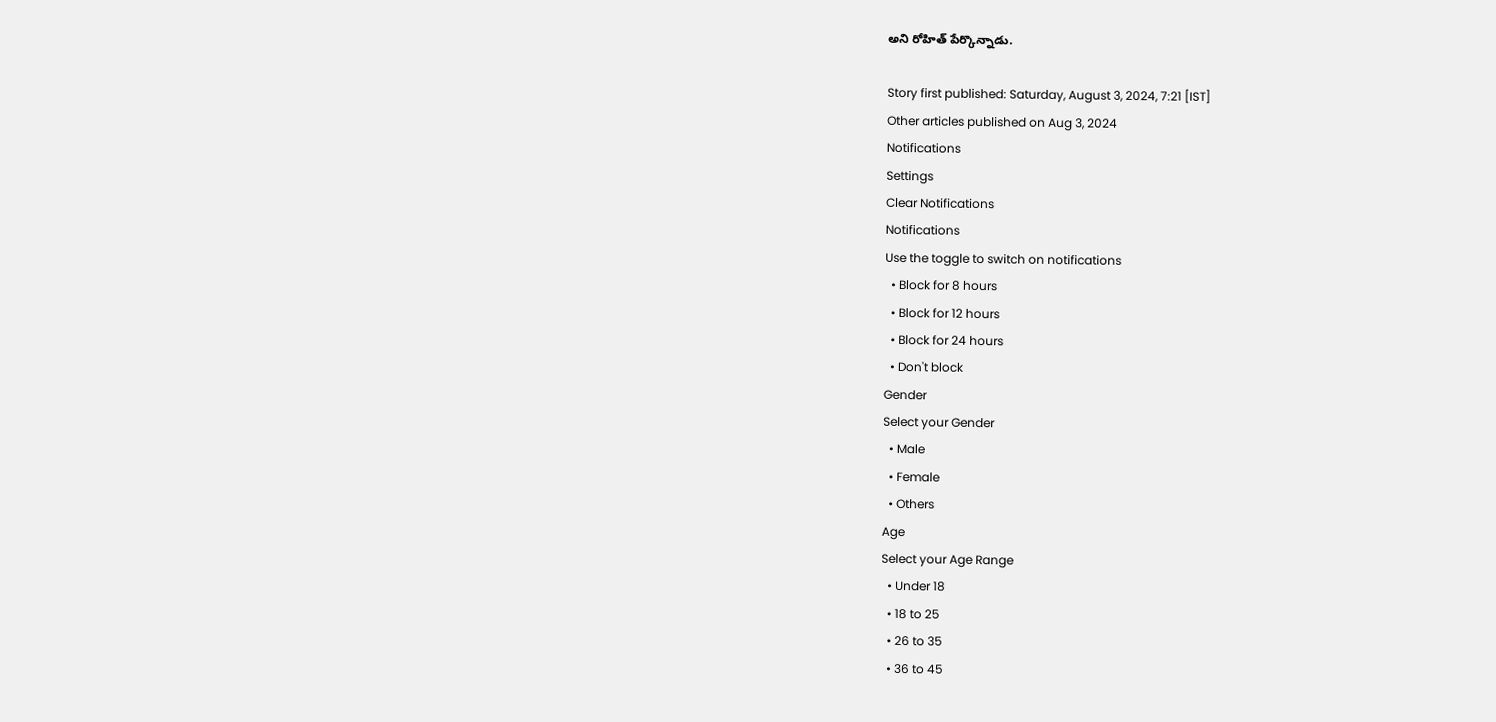అని రోహిత్ పేర్కొన్నాడు.

Story first published: Saturday, August 3, 2024, 7:21 [IST]
Other articles published on Aug 3, 2024
Notifications
Settings
Clear Notifications
Notifications
Use the toggle to switch on notifications
  • Block for 8 hours
  • Block for 12 hours
  • Block for 24 hours
  • Don't block
Gender
Select your Gender
  • Male
  • Female
  • Others
Age
Select your Age Range
  • Under 18
  • 18 to 25
  • 26 to 35
  • 36 to 45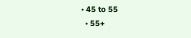• 45 to 55
  • 55+